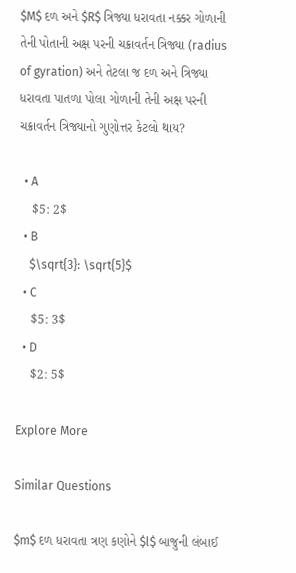$M$ દળ અને $R$ ત્રિજ્યા ધરાવતા નક્કર ગોળાની તેની પોતાની અક્ષ પરની ચક્રાવર્તન ત્રિજ્યા (radius of gyration) અને તેટલા જ દળ અને ત્રિજ્યા ધરાવતા પાતળા પોલા ગોળાની તેની અક્ષ પરની ચક્રાવર્તન ત્રિજ્યાનો ગુણોત્તર કેટલો થાય?

  • A
    $5: 2$
  • B
    $\sqrt{3}: \sqrt{5}$
  • C
    $5: 3$
  • D
    $2: 5$

Explore More

Similar Questions

$m$ દળ ધરાવતા ત્રણ કણોને $l$ બાજુની લંબાઈ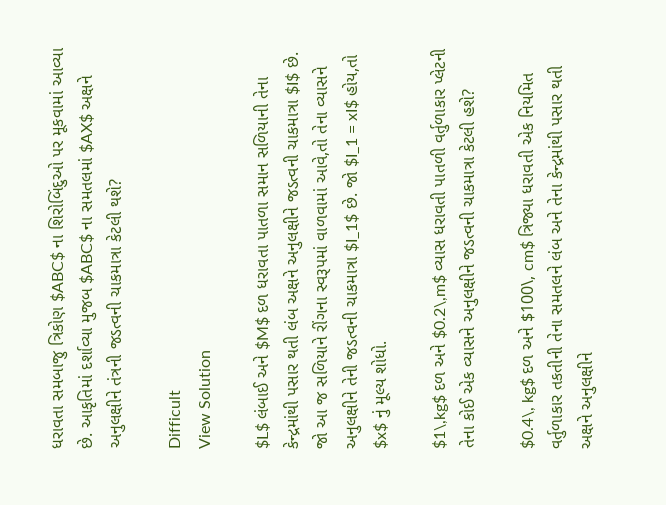ધરાવતા સમબાજુ ત્રિકોણ $ABC$ ના શિરોબિંદુઓ પર મૂકવામાં આવ્યા છે. આકૃતિમાં દર્શાવ્યા મુજબ $ABC$ ના સમતલમાં $AX$ અક્ષને અનુલક્ષીને તંત્રની જડત્વની ચાકમાત્રા કેટલી થશે?

Difficult
View Solution

$L$ લંબાઈ અને $M$ દળ ધરાવતા પાતળા સમાન સળિયાની તેના કેન્દ્રમાંથી પસાર થતી લંબ અક્ષને અનુલક્ષીને જડત્વની ચાકમાત્રા $I$ છે. જો આ જ સળિયાને રીંગના સ્વરૂપમાં વાળવામાં આવે,તો તેના વ્યાસને અનુલક્ષીને તેની જડત્વની ચાકમાત્રા $I_1$ છે. જો $I_1 = xI$ હોય,તો $x$ નું મૂલ્ય શોધો.

$1\,kg$ દળ અને $0.2\,m$ વ્યાસ ધરાવતી પાતળી વર્તુળાકાર પ્લેટની તેના કોઈ એક વ્યાસને અનુલક્ષીને જડત્વની ચાકમાત્રા કેટલી હશે?

$0.4\, kg$ દળ અને $100\, cm$ ત્રિજ્યા ધરાવતી એક નિયમિત વર્તુળાકાર તકતીની તેના સમતલને લંબ અને તેના કેન્દ્રમાંથી પસાર થતી અક્ષને અનુલક્ષીને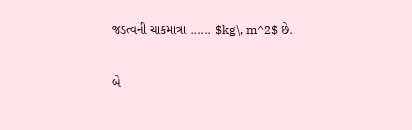જડત્વની ચાકમાત્રા ...... $kg\, m^2$ છે.

બે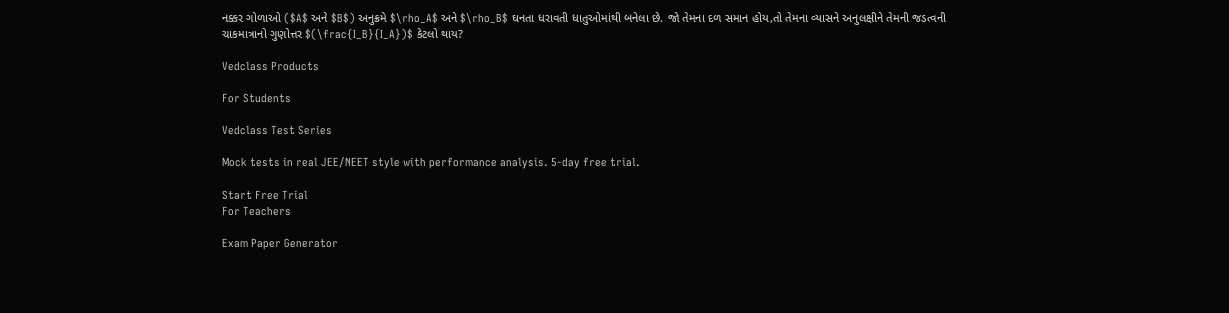નક્કર ગોળાઓ ($A$ અને $B$) અનુક્રમે $\rho_A$ અને $\rho_B$ ઘનતા ધરાવતી ધાતુઓમાંથી બનેલા છે. જો તેમના દળ સમાન હોય,તો તેમના વ્યાસને અનુલક્ષીને તેમની જડત્વની ચાકમાત્રાનો ગુણોત્તર $(\frac{I_B}{I_A})$ કેટલો થાય?

Vedclass Products

For Students

Vedclass Test Series

Mock tests in real JEE/NEET style with performance analysis. 5-day free trial.

Start Free Trial
For Teachers

Exam Paper Generator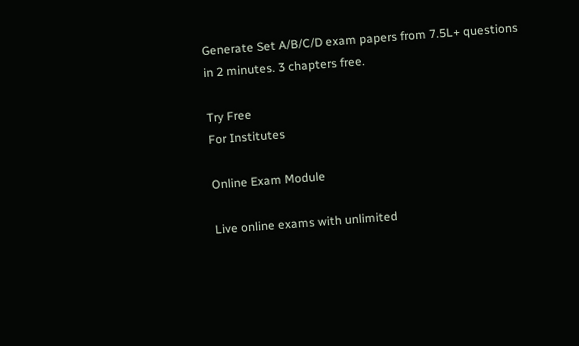Generate Set A/B/C/D exam papers from 7.5L+ questions in 2 minutes. 3 chapters free.

Try Free
For Institutes

Online Exam Module

Live online exams with unlimited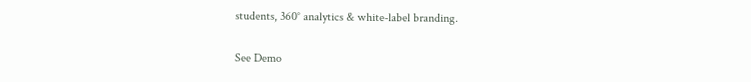students, 360° analytics & white-label branding.

See Demo